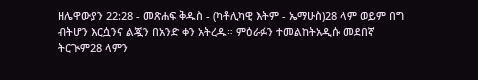ዘሌዋውያን 22:28 - መጽሐፍ ቅዱስ - (ካቶሊካዊ እትም - ኤማሁስ)28 ላም ወይም በግ ብትሆን እርሷንና ልጇን በአንድ ቀን አትረዱ። ምዕራፉን ተመልከትአዲሱ መደበኛ ትርጒም28 ላምን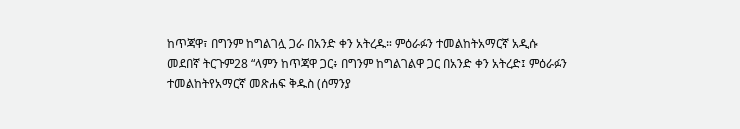ከጥጃዋ፣ በግንም ከግልገሏ ጋራ በአንድ ቀን አትረዱ። ምዕራፉን ተመልከትአማርኛ አዲሱ መደበኛ ትርጉም28 “ላምን ከጥጃዋ ጋር፥ በግንም ከግልገልዋ ጋር በአንድ ቀን አትረድ፤ ምዕራፉን ተመልከትየአማርኛ መጽሐፍ ቅዱስ (ሰማንያ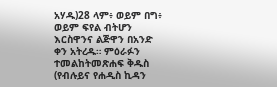አሃዱ)28 ላም፥ ወይም በግ፥ ወይም ፍየል ብትሆን እርስዋንና ልጅዋን በአንድ ቀን አትረዱ። ምዕራፉን ተመልከትመጽሐፍ ቅዱስ (የብሉይና የሐዲስ ኪዳን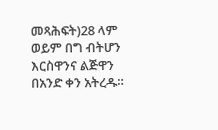መጻሕፍት)28 ላም ወይም በግ ብትሆን እርስዋንና ልጅዋን በአንድ ቀን አትረዱ።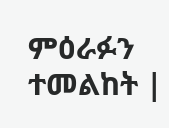ምዕራፉን ተመልከት |